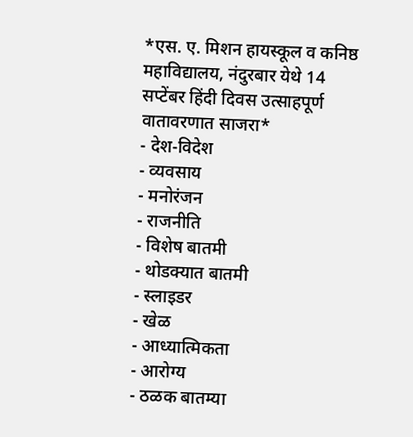*एस. ए. मिशन हायस्कूल व कनिष्ठ महाविद्यालय, नंदुरबार येथे 14 सप्टेंबर हिंदी दिवस उत्साहपूर्ण वातावरणात साजरा*
- देश-विदेश
- व्यवसाय
- मनोरंजन
- राजनीति
- विशेष बातमी
- थोडक्यात बातमी
- स्लाइडर
- खेळ
- आध्यात्मिकता
- आरोग्य
- ठळक बातम्या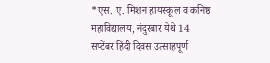*एस. ए. मिशन हायस्कूल व कनिष्ठ महाविद्यालय, नंदुरबार येथे 14 सप्टेंबर हिंदी दिवस उत्साहपूर्ण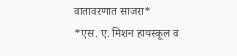वातावरणात साजरा*
*एस. ए. मिशन हायस्कूल व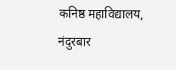कनिष्ठ महाविद्यालय, नंदुरबार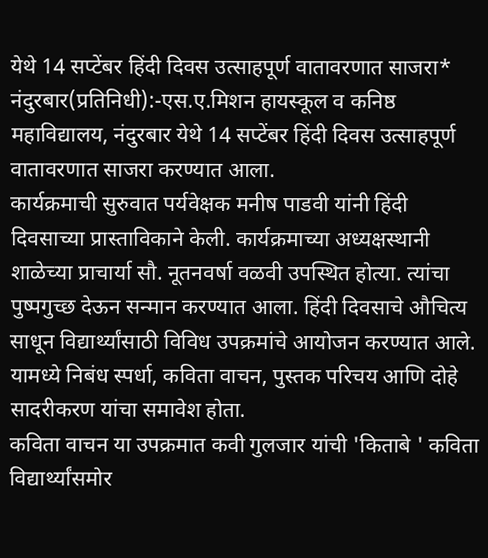येथे 14 सप्टेंबर हिंदी दिवस उत्साहपूर्ण वातावरणात साजरा*
नंदुरबार(प्रतिनिधी):-एस.ए.मिशन हायस्कूल व कनिष्ठ महाविद्यालय, नंदुरबार येथे 14 सप्टेंबर हिंदी दिवस उत्साहपूर्ण वातावरणात साजरा करण्यात आला.
कार्यक्रमाची सुरुवात पर्यवेक्षक मनीष पाडवी यांनी हिंदी दिवसाच्या प्रास्ताविकाने केली. कार्यक्रमाच्या अध्यक्षस्थानी शाळेच्या प्राचार्या सौ. नूतनवर्षा वळवी उपस्थित होत्या. त्यांचा पुष्पगुच्छ देऊन सन्मान करण्यात आला. हिंदी दिवसाचे औचित्य साधून विद्यार्थ्यांसाठी विविध उपक्रमांचे आयोजन करण्यात आले. यामध्ये निबंध स्पर्धा, कविता वाचन, पुस्तक परिचय आणि दोहे सादरीकरण यांचा समावेश होता.
कविता वाचन या उपक्रमात कवी गुलजार यांची 'किताबे ' कविता विद्यार्थ्यांसमोर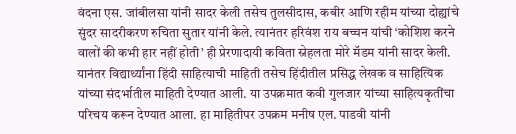वंदना एस. जांबीलसा यांनी सादर केली तसेच तुलसीदास, कबीर आणि रहीम यांच्या दोह्यांचे सुंदर सादरीकरण रुचिता सुतार यांनी केले. त्यानंतर हरिवंश राय बच्चन यांची ‘कोशिश करने वालों की कभी हार नहीं होती’ ही प्रेरणादायी कविता स्नेहलता मोरे मॅडम यांनी सादर केली. यानंतर विद्यार्थ्यांना हिंदी साहित्याची माहिती तसेच हिंदीतील प्रसिद्ध लेखक व साहित्यिक यांच्या संदर्भातील माहिती देण्यात आली. या उपक्रमात कवी गुलजार यांच्या साहित्यकृतींचा परिचय करून देण्यात आला. हा माहितीपर उपक्रम मनीष एल. पाडवी यांनी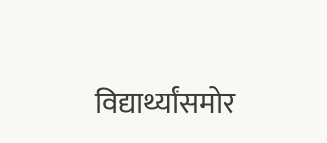विद्यार्थ्यांसमोर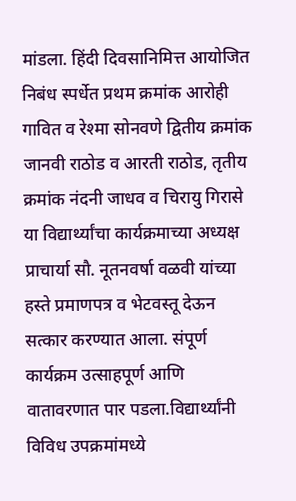मांडला. हिंदी दिवसानिमित्त आयोजित निबंध स्पर्धेत प्रथम क्रमांक आरोही गावित व रेश्मा सोनवणे द्वितीय क्रमांक जानवी राठोड व आरती राठोड, तृतीय क्रमांक नंदनी जाधव व चिरायु गिरासे या विद्यार्थ्यांचा कार्यक्रमाच्या अध्यक्ष प्राचार्या सौ. नूतनवर्षा वळवी यांच्या हस्ते प्रमाणपत्र व भेटवस्तू देऊन सत्कार करण्यात आला. संपूर्ण कार्यक्रम उत्साहपूर्ण आणि वातावरणात पार पडला.विद्यार्थ्यांनी विविध उपक्रमांमध्ये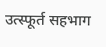उत्स्फूर्त सहभाग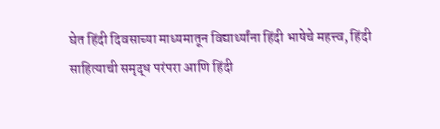घेत हिंदी दिवसाच्या माध्यमातून विद्यार्थ्यांना हिंदी भाषेचे महत्त्व, हिंदी साहित्याची समृद्ध परंपरा आणि हिंदी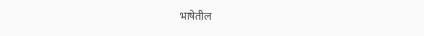भाषेतील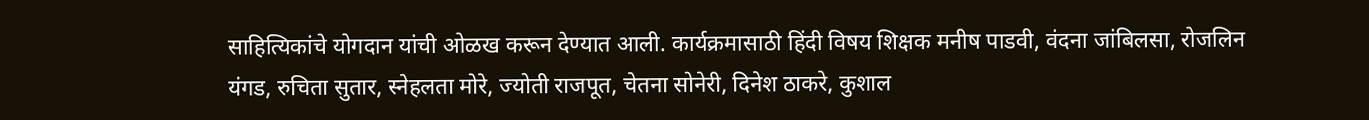साहित्यिकांचे योगदान यांची ओळख करून देण्यात आली. कार्यक्रमासाठी हिंदी विषय शिक्षक मनीष पाडवी, वंदना जांबिलसा, रोजलिन यंगड, रुचिता सुतार, स्नेहलता मोरे, ज्योती राजपूत, चेतना सोनेरी, दिनेश ठाकरे, कुशाल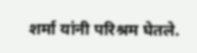शर्मा यांनी परिश्रम घेतले.